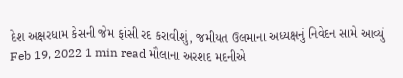દેશ અક્ષરધામ કેસની જેમ ફાંસી રદ કરાવીશું, જમીયત ઉલમાના અધ્યક્ષનું નિવેદન સામે આવ્યું Feb 19, 2022 1 min read મૌલાના અરશદ મદનીએ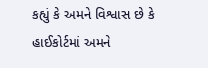કહ્યું કે અમને વિશ્વાસ છે કે હાઈકોર્ટમાં અમને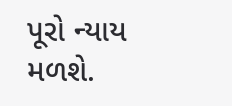પૂરો ન્યાય મળશે.